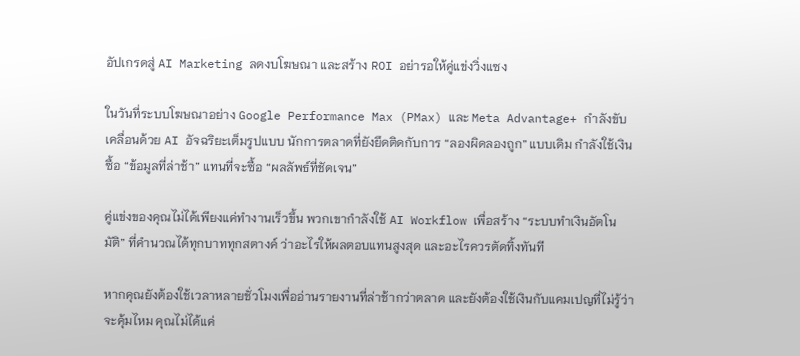อัปเกรดสู่ AI Marketing ลดงบโฆษณา และสร้าง ROI อย่ารอให้คู่แข่งวิ่งแซง

ในวันที่ระบบโฆษณาอย่าง Google Performance Max (PMax) และ Meta Advantage+ กำลังขับเคลื่อนด้วย AI อัจฉริยะเต็มรูปแบบ นักการตลาดที่ยังยึดติดกับการ “ลองผิดลองถูก” แบบเดิม กำลังใช้เงินซื้อ “ข้อมูลที่ล่าช้า” แทนที่จะซื้อ “ผลลัพธ์ที่ชัดเจน”

คู่แข่งของคุณไม่ได้เพียงแค่ทำงานเร็วขึ้น พวกเขากำลังใช้ AI Workflow เพื่อสร้าง “ระบบทำเงินอัตโนมัติ” ที่คำนวณได้ทุกบาททุกสตางค์ ว่าอะไรให้ผลตอบแทนสูงสุด และอะไรควรตัดทิ้งทันที

หากคุณยังต้องใช้เวลาหลายชั่วโมงเพื่ออ่านรายงานที่ล่าช้ากว่าตลาด และยังต้องใช้เงินกับแคมเปญที่ไม่รู้ว่าจะคุ้มไหม คุณไม่ได้แค่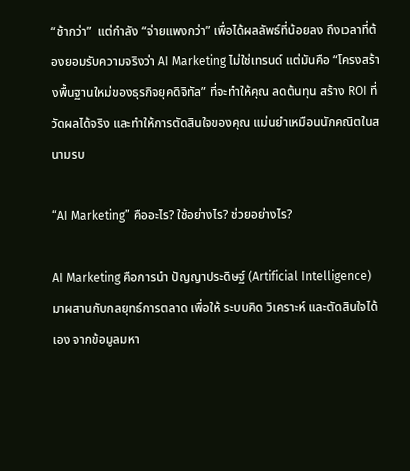“ช้ากว่า”  แต่กำลัง “จ่ายแพงกว่า” เพื่อได้ผลลัพธ์ที่น้อยลง ถึงเวลาที่ต้องยอมรับความจริงว่า AI Marketing ไม่ใช่เทรนด์ แต่มันคือ “โครงสร้างพื้นฐานใหม่ของธุรกิจยุคดิจิทัล” ที่จะทำให้คุณ ลดต้นทุน สร้าง ROI ที่วัดผลได้จริง และทำให้การตัดสินใจของคุณ แม่นยำเหมือนนักคณิตในสนามรบ

“AI Marketing” คืออะไร? ใช้อย่างไร? ช่วยอย่างไร?

AI Marketing คือการนำ ปัญญาประดิษฐ์ (Artificial Intelligence) มาผสานกับกลยุทธ์การตลาด เพื่อให้ ระบบคิด วิเคราะห์ และตัดสินใจได้เอง จากข้อมูลมหา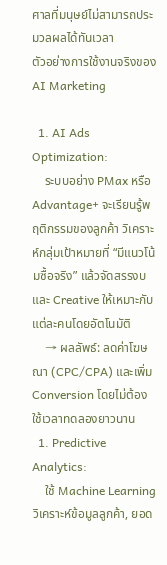ศาลที่มนุษย์ไม่สามารถประมวลผลได้ทันเวลา
ตัวอย่างการใช้งานจริงของ AI Marketing

  1. AI Ads Optimization:
    ระบบอย่าง PMax หรือ Advantage+ จะเรียนรู้พฤติกรรมของลูกค้า วิเคราะห์กลุ่มเป้าหมายที่ “มีแนวโน้มซื้อจริง” แล้วจัดสรรงบและ Creative ให้เหมาะกับแต่ละคนโดยอัตโนมัติ
    → ผลลัพธ์: ลดค่าโฆษณา (CPC/CPA) และเพิ่ม Conversion โดยไม่ต้องใช้เวลาทดลองยาวนาน
  1. Predictive Analytics:
    ใช้ Machine Learning วิเคราะห์ข้อมูลลูกค้า, ยอด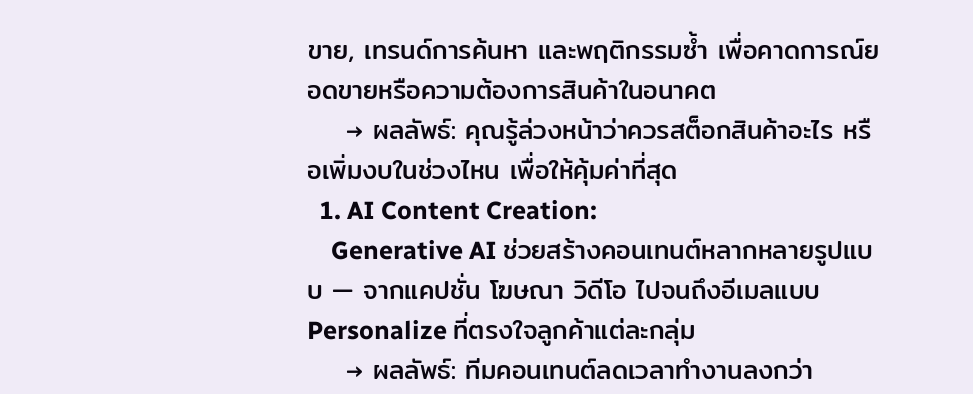ขาย, เทรนด์การค้นหา และพฤติกรรมซ้ำ เพื่อคาดการณ์ยอดขายหรือความต้องการสินค้าในอนาคต
    → ผลลัพธ์: คุณรู้ล่วงหน้าว่าควรสต็อกสินค้าอะไร หรือเพิ่มงบในช่วงไหน เพื่อให้คุ้มค่าที่สุด
  1. AI Content Creation:
    Generative AI ช่วยสร้างคอนเทนต์หลากหลายรูปแบบ — จากแคปชั่น โฆษณา วิดีโอ ไปจนถึงอีเมลแบบ Personalize ที่ตรงใจลูกค้าแต่ละกลุ่ม
    → ผลลัพธ์: ทีมคอนเทนต์ลดเวลาทำงานลงกว่า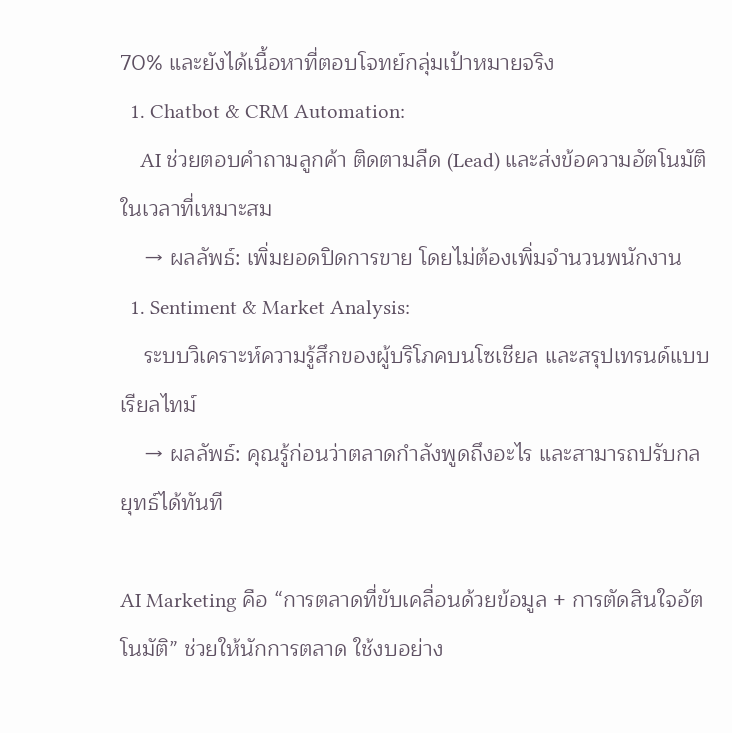70% และยังได้เนื้อหาที่ตอบโจทย์กลุ่มเป้าหมายจริง
  1. Chatbot & CRM Automation:
    AI ช่วยตอบคำถามลูกค้า ติดตามลีด (Lead) และส่งข้อความอัตโนมัติในเวลาที่เหมาะสม
    → ผลลัพธ์: เพิ่มยอดปิดการขาย โดยไม่ต้องเพิ่มจำนวนพนักงาน
  1. Sentiment & Market Analysis:
    ระบบวิเคราะห์ความรู้สึกของผู้บริโภคบนโซเชียล และสรุปเทรนด์แบบเรียลไทม์
    → ผลลัพธ์: คุณรู้ก่อนว่าตลาดกำลังพูดถึงอะไร และสามารถปรับกลยุทธ์ได้ทันที

AI Marketing คือ “การตลาดที่ขับเคลื่อนด้วยข้อมูล + การตัดสินใจอัตโนมัติ” ช่วยให้นักการตลาด ใช้งบอย่าง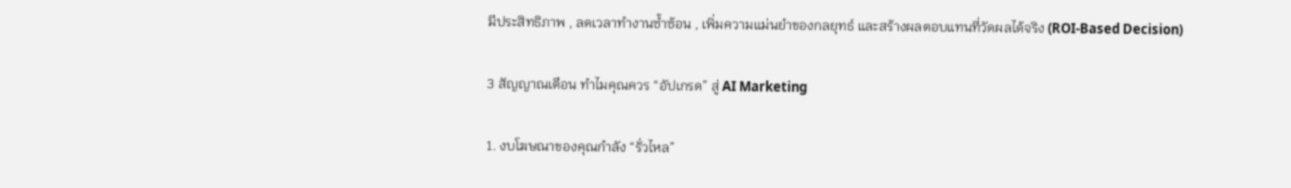มีประสิทธิภาพ , ลดเวลาทำงานซ้ำซ้อน , เพิ่มความแม่นยำของกลยุทธ์ และสร้างผลตอบแทนที่วัดผลได้จริง (ROI-Based Decision)

3 สัญญาณเตือน ทำไมคุณควร “อัปเกรด” สู่ AI Marketing

1. งบโฆษณาของคุณกำลัง “รั่วไหล”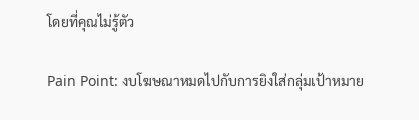โดยที่คุณไม่รู้ตัว

Pain Point: งบโฆษณาหมดไปกับการยิงใส่กลุ่มเป้าหมาย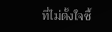ที่ไม่ตั้งใจซื้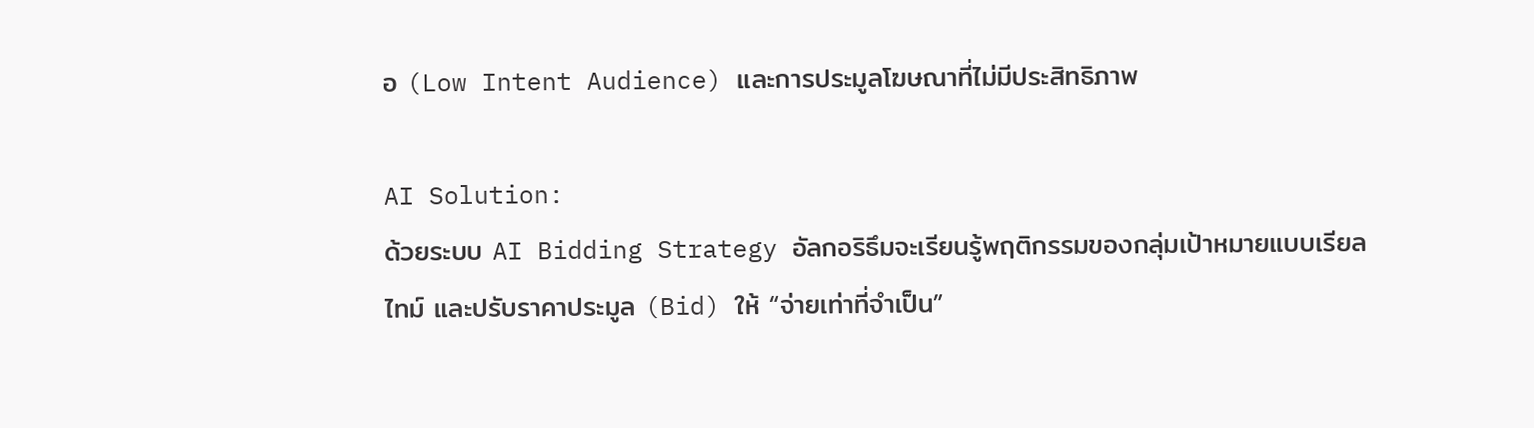อ (Low Intent Audience) และการประมูลโฆษณาที่ไม่มีประสิทธิภาพ

AI Solution:
ด้วยระบบ AI Bidding Strategy อัลกอริธึมจะเรียนรู้พฤติกรรมของกลุ่มเป้าหมายแบบเรียลไทม์ และปรับราคาประมูล (Bid) ให้ “จ่ายเท่าที่จำเป็น”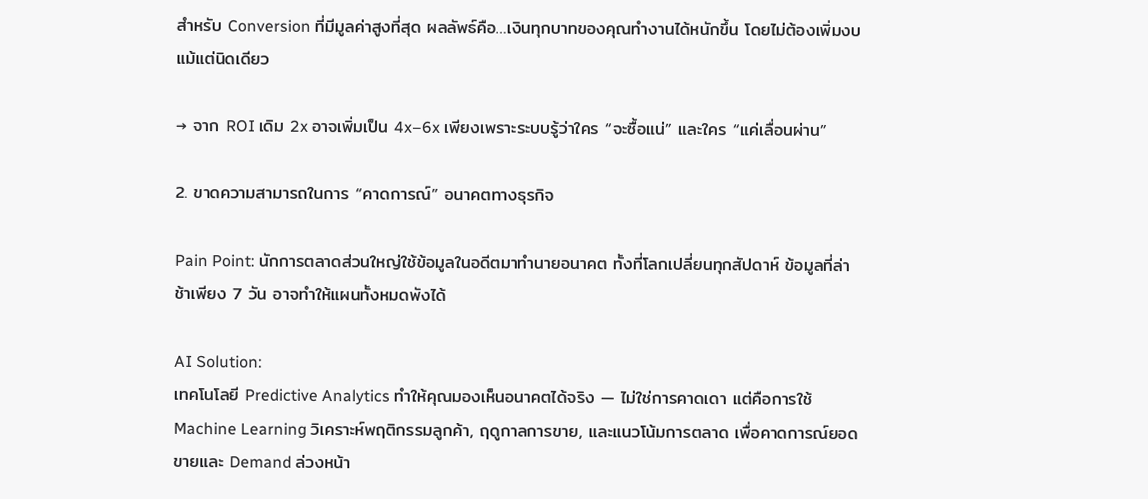สำหรับ Conversion ที่มีมูลค่าสูงที่สุด ผลลัพธ์คือ…เงินทุกบาทของคุณทำงานได้หนักขึ้น โดยไม่ต้องเพิ่มงบแม้แต่นิดเดียว

→ จาก ROI เดิม 2x อาจเพิ่มเป็น 4x–6x เพียงเพราะระบบรู้ว่าใคร “จะซื้อแน่” และใคร “แค่เลื่อนผ่าน”

2. ขาดความสามารถในการ “คาดการณ์” อนาคตทางธุรกิจ

Pain Point: นักการตลาดส่วนใหญ่ใช้ข้อมูลในอดีตมาทำนายอนาคต ทั้งที่โลกเปลี่ยนทุกสัปดาห์ ข้อมูลที่ล่าช้าเพียง 7 วัน อาจทำให้แผนทั้งหมดพังได้

AI Solution:
เทคโนโลยี Predictive Analytics ทำให้คุณมองเห็นอนาคตได้จริง — ไม่ใช่การคาดเดา แต่คือการใช้ Machine Learning วิเคราะห์พฤติกรรมลูกค้า, ฤดูกาลการขาย, และแนวโน้มการตลาด เพื่อคาดการณ์ยอดขายและ Demand ล่วงหน้า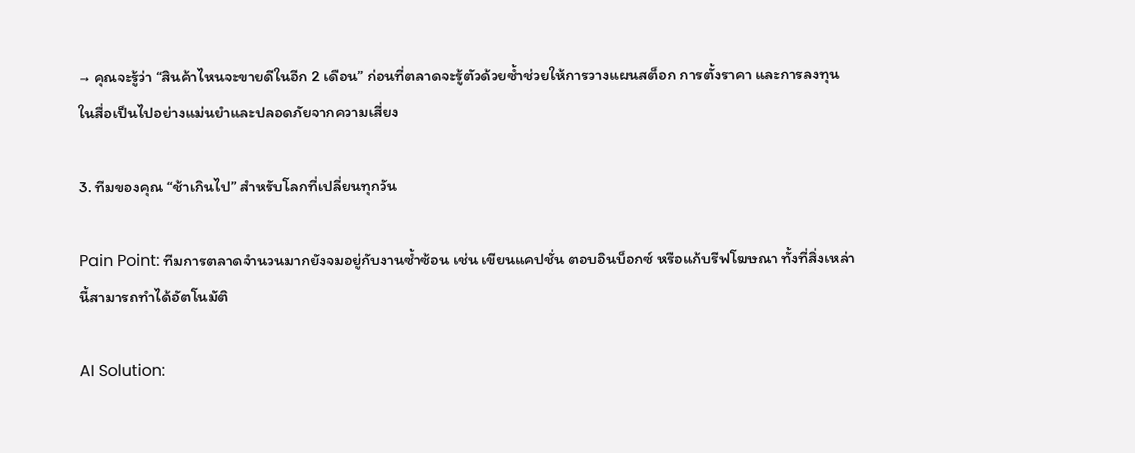→ คุณจะรู้ว่า “สินค้าไหนจะขายดีในอีก 2 เดือน” ก่อนที่ตลาดจะรู้ตัวด้วยซ้ำช่วยให้การวางแผนสต็อก การตั้งราคา และการลงทุนในสื่อเป็นไปอย่างแม่นยำและปลอดภัยจากความเสี่ยง

3. ทีมของคุณ “ช้าเกินไป” สำหรับโลกที่เปลี่ยนทุกวัน

Pain Point: ทีมการตลาดจำนวนมากยังจมอยู่กับงานซ้ำซ้อน เช่น เขียนแคปชั่น ตอบอินบ็อกซ์ หรือแก้บรีฟโฆษณา ทั้งที่สิ่งเหล่านี้สามารถทำได้อัตโนมัติ

AI Solution: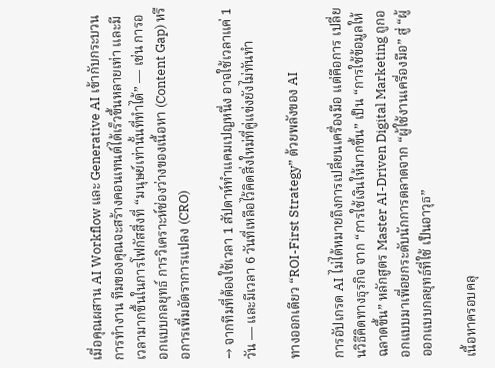เมื่อคุณผสาน AI Workflow และ Generative AI เข้ากับกระบวนการทำงาน ทีมของคุณจะสร้างคอนเทนต์ได้เร็วขึ้นหลายเท่า และมีเวลามากขึ้นในการโฟกัสสิ่งที่ “มนุษย์เท่านั้นที่ทำได้” — เช่น การออกแบบกลยุทธ์ การวิเคราะห์ช่องว่างของเนื้อหา (Content Gap) หรือการเพิ่มอัตราการแปลง (CRO)

→ จากทีมที่ต้องใช้เวลา 1 สัปดาห์ทำแคมเปญหนึ่ง อาจใช้เวลาแค่ 1 วัน — และมีเวลา 6 วันที่เหลือไว้คิดสิ่งใหม่ที่คู่แข่งยังไม่ทันทำ

ทางออกเดียว “ROI-First Strategy” ด้วยพลังของ AI

การอัปเกรด AI ไม่ได้หมายถึงการเปลี่ยนเครื่องมือ แต่คือการ เปลี่ยนวิธีคิดทางธุรกิจ จาก “การใช้เงินให้มากขึ้น” เป็น “การใช้ข้อมูลให้ฉลาดขึ้น” หลักสูตร Master AI-Driven Digital Marketing ถูกออกแบบมาเพื่อยกระดับนักการตลาดจาก “ผู้ใช้งานเครื่องมือ” สู่ “ผู้ออกแบบกลยุทธ์ที่ใช้ เป็นอาวุธ”

เนื้อหาครอบคลุ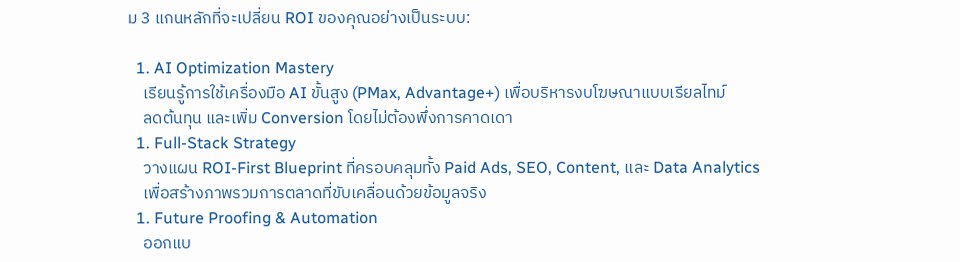ม 3 แกนหลักที่จะเปลี่ยน ROI ของคุณอย่างเป็นระบบ:

  1. AI Optimization Mastery
    เรียนรู้การใช้เครื่องมือ AI ขั้นสูง (PMax, Advantage+) เพื่อบริหารงบโฆษณาแบบเรียลไทม์
    ลดต้นทุน และเพิ่ม Conversion โดยไม่ต้องพึ่งการคาดเดา
  1. Full-Stack Strategy
    วางแผน ROI-First Blueprint ที่ครอบคลุมทั้ง Paid Ads, SEO, Content, และ Data Analytics
    เพื่อสร้างภาพรวมการตลาดที่ขับเคลื่อนด้วยข้อมูลจริง
  1. Future Proofing & Automation
    ออกแบ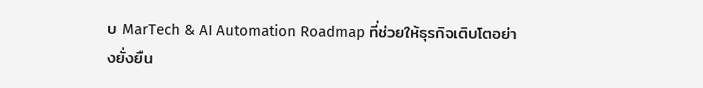บ MarTech & AI Automation Roadmap ที่ช่วยให้ธุรกิจเติบโตอย่างยั่งยืน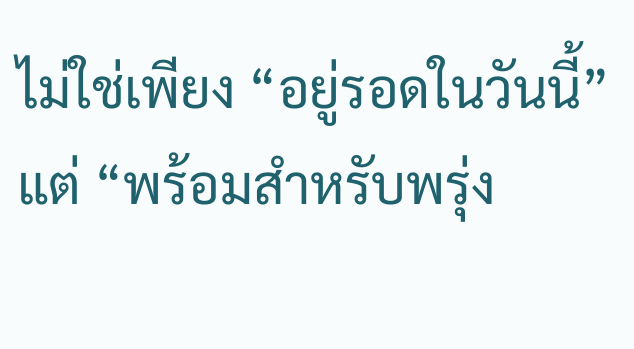ไม่ใช่เพียง “อยู่รอดในวันนี้” แต่ “พร้อมสำหรับพรุ่ง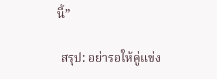นี้”

 สรุป: อย่ารอให้คู่แข่ง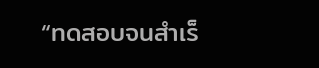“ทดสอบจนสำเร็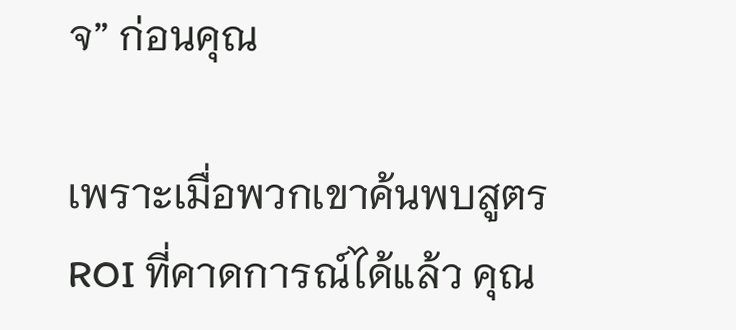จ” ก่อนคุณ

เพราะเมื่อพวกเขาค้นพบสูตร ROI ที่คาดการณ์ได้แล้ว คุณ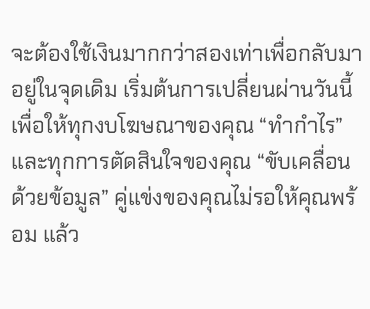จะต้องใช้เงินมากกว่าสองเท่าเพื่อกลับมาอยู่ในจุดเดิม เริ่มต้นการเปลี่ยนผ่านวันนี้ เพื่อให้ทุกงบโฆษณาของคุณ “ทำกำไร” และทุกการตัดสินใจของคุณ “ขับเคลื่อนด้วยข้อมูล” คู่แข่งของคุณไม่รอให้คุณพร้อม แล้ว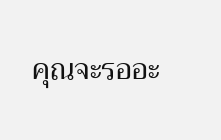คุณจะรออะ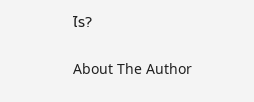ไร?

About The Author